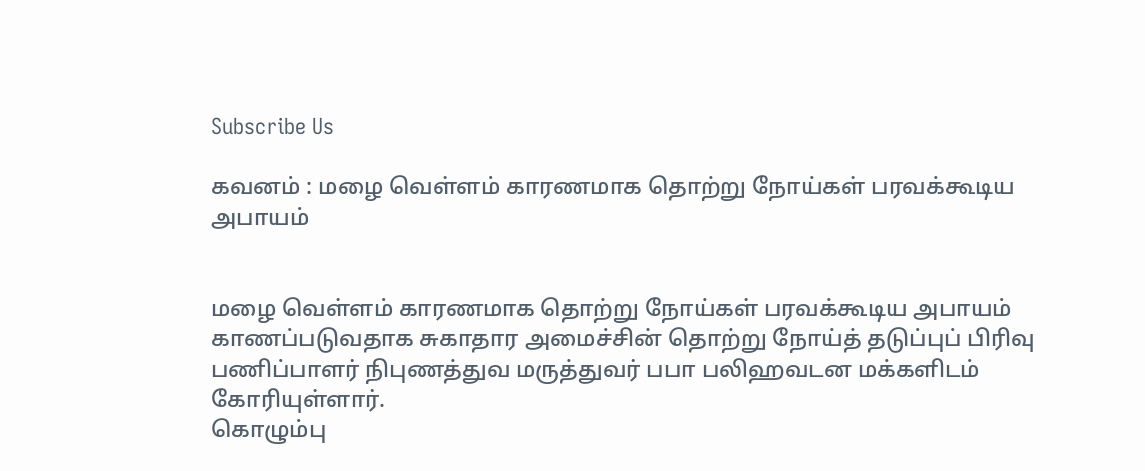Subscribe Us

கவனம் : மழை வெள்ளம் காரணமாக தொற்று நோய்கள் பரவக்கூடிய அபாயம்


மழை வெள்ளம் காரணமாக தொற்று நோய்கள் பரவக்கூடிய அபாயம் காணப்படுவதாக சுகாதார அமைச்சின் தொற்று நோய்த் தடுப்புப் பிரிவு பணிப்பாளர் நிபுணத்துவ மருத்துவர் பபா பலிஹவடன மக்களிடம் கோரியுள்ளார்.
கொழும்பு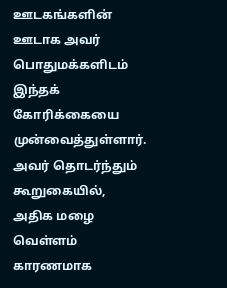ஊடகங்களின் ஊடாக அவர் பொதுமக்களிடம் இந்தக் கோரிக்கையை முன்வைத்துள்ளார்.
அவர் தொடர்ந்தும் கூறுகையில்,
அதிக மழை வெள்ளம் காரணமாக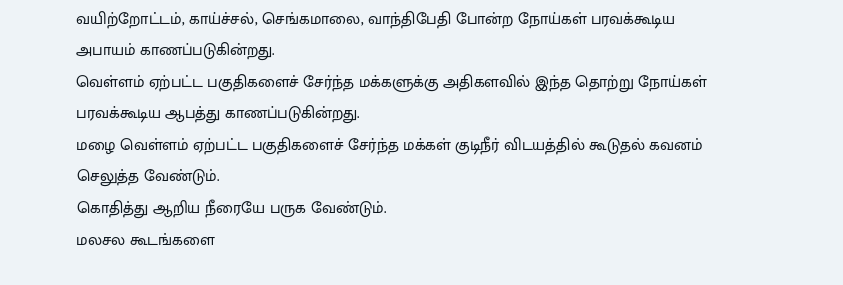வயிற்றோட்டம், காய்ச்சல், செங்கமாலை, வாந்திபேதி போன்ற நோய்கள் பரவக்கூடிய அபாயம் காணப்படுகின்றது.
வெள்ளம் ஏற்பட்ட பகுதிகளைச் சேர்ந்த மக்களுக்கு அதிகளவில் இந்த தொற்று நோய்கள் பரவக்கூடிய ஆபத்து காணப்படுகின்றது.
மழை வெள்ளம் ஏற்பட்ட பகுதிகளைச் சேர்ந்த மக்கள் குடிநீர் விடயத்தில் கூடுதல் கவனம் செலுத்த வேண்டும்.
கொதித்து ஆறிய நீரையே பருக வேண்டும்.
மலசல கூடங்களை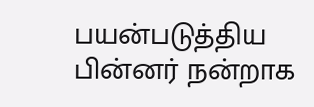பயன்படுத்திய பின்னர் நன்றாக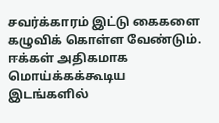சவர்க்காரம் இட்டு கைகளை கழுவிக் கொள்ள வேண்டும்.
ஈக்கள் அதிகமாக மொய்க்கக்கூடிய இடங்களில்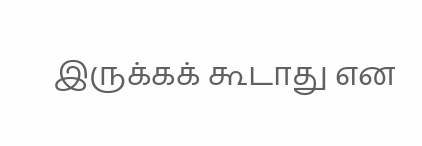இருக்கக் கூடாது என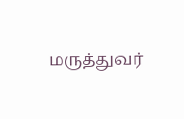மருத்துவர்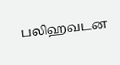பலிஹவடன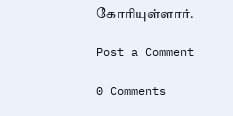கோரியுள்ளார்.

Post a Comment

0 Comments